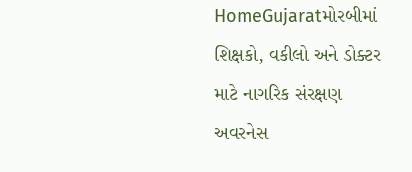HomeGujaratમોરબીમાં શિક્ષકો, વકીલો અને ડોક્ટર માટે નાગરિક સંરક્ષણ અવરનેસ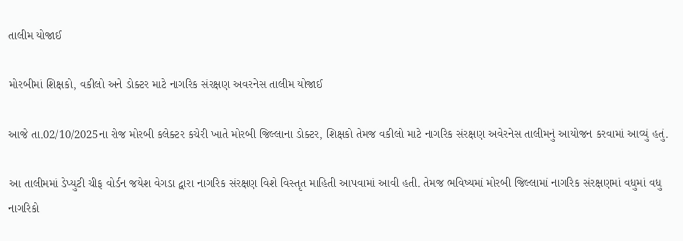તાલીમ યોજાઈ

મોરબીમાં શિક્ષકો, વકીલો અને ડોક્ટર માટે નાગરિક સંરક્ષણ અવરનેસ તાલીમ યોજાઈ

આજે તા.02/10/2025ના રોજ મોરબી કલેક્ટર કચેરી ખાતે મોરબી જિલ્લાના ડોક્ટર, શિક્ષકો તેમજ વકીલો માટે નાગરિક સંરક્ષણ અવેરનેસ તાલીમનું આયોજન કરવામાં આવ્યું હતું.

આ તાલીમમાં ડેપ્યુટી ચીફ વોર્ડન જયેશ વેગડા દ્વારા નાગરિક સંરક્ષણ વિશે વિસ્તૃત માહિતી આપવામાં આવી હતી. તેમજ ભવિષ્યમાં મોરબી જિલ્લામાં નાગરિક સંરક્ષણમાં વધુમાં વધુ નાગરિકો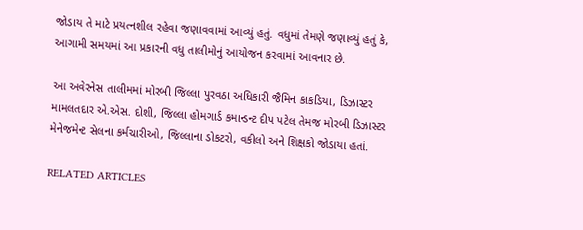જોડાય તે માટે પ્રયત્નશીલ રહેવા જણાવવામાં આવ્યું હતું. વધુમાં તેમણે જણાવ્યું હતું કે, આગામી સમયમાં આ પ્રકારની વધુ તાલીમોનું આયોજન કરવામાં આવનાર છે.

આ અવેરનેસ તાલીમમાં મોરબી જિલ્લા પુરવઠા અધિકારી જૈમિન કાકડિયા, ડિઝાસ્ટર મામલતદાર એ.એસ. દોશી, જિલ્લા હોમગાર્ડ કમાન્ડન્ટ દીપ પટેલ તેમજ મોરબી ડિઝાસ્ટર મેનેજમેન્ટ સેલના કર્મચારીઓ, જિલ્લાના ડોકટરો, વકીલો અને શિક્ષકો જોડાયા હતાં.

RELATED ARTICLES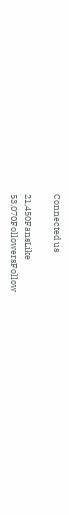Connected us

21,450FansLike
53,070FollowersFollow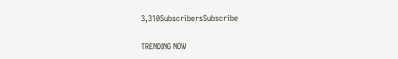3,310SubscribersSubscribe

TRENDING NOW